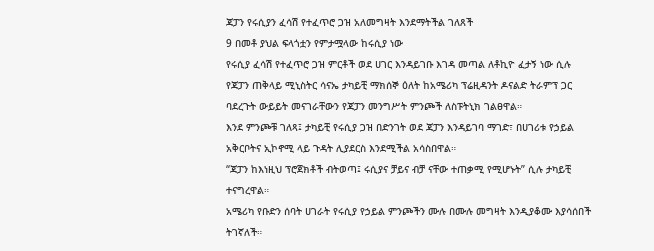ጃፓን የሩሲያን ፈሳሽ የተፈጥሮ ጋዝ አለመግዛት እንደማትችል ገለጸች
9 በመቶ ያህል ፍላጎቷን የምታሟላው ከሩሲያ ነው
የሩሲያ ፈሳሽ የተፈጥሮ ጋዝ ምርቶች ወደ ሀገር እንዳይገቡ እገዳ መጣል ለቶኪዮ ፈታኝ ነው ሲሉ የጃፓን ጠቅላይ ሚኒስትር ሳናኤ ታካይቺ ማክሰኞ ዕለት ከአሜሪካ ፕሬዚዳንት ዶናልድ ትራምፕ ጋር ባደረጉት ውይይት መናገራቸውን የጃፓን መንግሥት ምንጮች ለስፑትኒክ ገልፀዋል።
እንደ ምንጮቹ ገለጻ፤ ታካይቺ የሩሲያ ጋዝ በድንገት ወደ ጃፓን እንዳይገባ ማገድ፣ በሀገሪቱ የኃይል አቅርቦትና ኢኮኖሚ ላይ ጉዳት ሊያደርስ እንደሚችል አሳስበዋል።
“ጃፓን ከእነዚህ ፕሮጀክቶች ብትወጣ፤ ሩሲያና ቻይና ብቻ ናቸው ተጠቃሚ የሚሆኑት” ሲሉ ታካይቺ ተናግረዋል።
አሜሪካ የቡድን ሰባት ሀገራት የሩሲያ የኃይል ምንጮችን ሙሉ በሙሉ መግዛት እንዲያቆሙ እያሳሰበች ትገኛለች።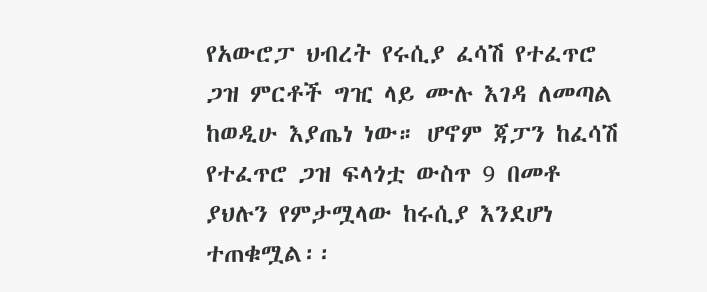የአውሮፓ ህብረት የሩሲያ ፈሳሽ የተፈጥሮ ጋዝ ምርቶች ግዢ ላይ ሙሉ እገዳ ለመጣል ከወዲሁ እያጤነ ነው። ሆኖም ጃፓን ከፈሳሽ የተፈጥሮ ጋዝ ፍላጎቷ ውስጥ 9 በመቶ ያህሉን የምታሟላው ከሩሲያ እንደሆነ ተጠቁሟል፡፡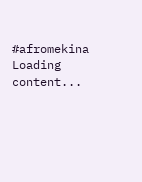#afromekina
Loading content...